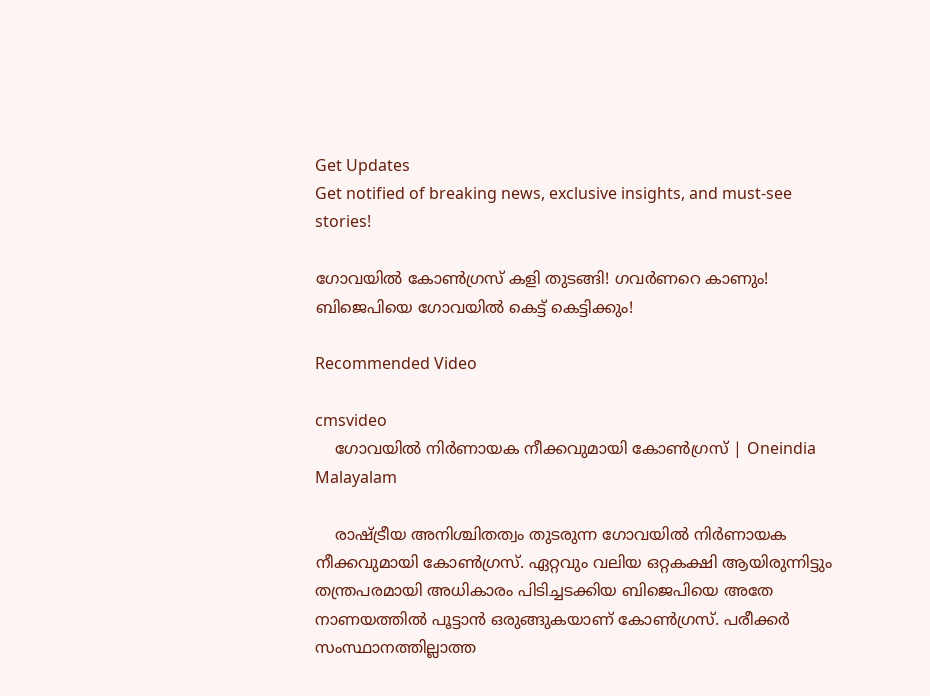Get Updates
Get notified of breaking news, exclusive insights, and must-see stories!

ഗോവയില്‍ കോണ്‍ഗ്രസ് കളി തുടങ്ങി! ഗവര്‍ണറെ കാണും! ബിജെപിയെ ഗോവയില്‍ കെട്ട് കെട്ടിക്കും!

Recommended Video

cmsvideo
    ഗോവയില്‍ നിര്‍ണായക നീക്കവുമായി കോണ്‍ഗ്രസ് | Oneindia Malayalam

    രാഷ്ട്രീയ അനിശ്ചിതത്വം തുടരുന്ന ഗോവയില്‍ നിര്‍ണായക നീക്കവുമായി കോണ്‍ഗ്രസ്. ഏറ്റവും വലിയ ഒറ്റകക്ഷി ആയിരുന്നിട്ടും തന്ത്രപരമായി അധികാരം പിടിച്ചടക്കിയ ബിജെപിയെ അതേ നാണയത്തില്‍ പൂട്ടാന്‍ ഒരുങ്ങുകയാണ് കോണ്‍ഗ്രസ്. പരീക്കര്‍ സംസ്ഥാനത്തില്ലാത്ത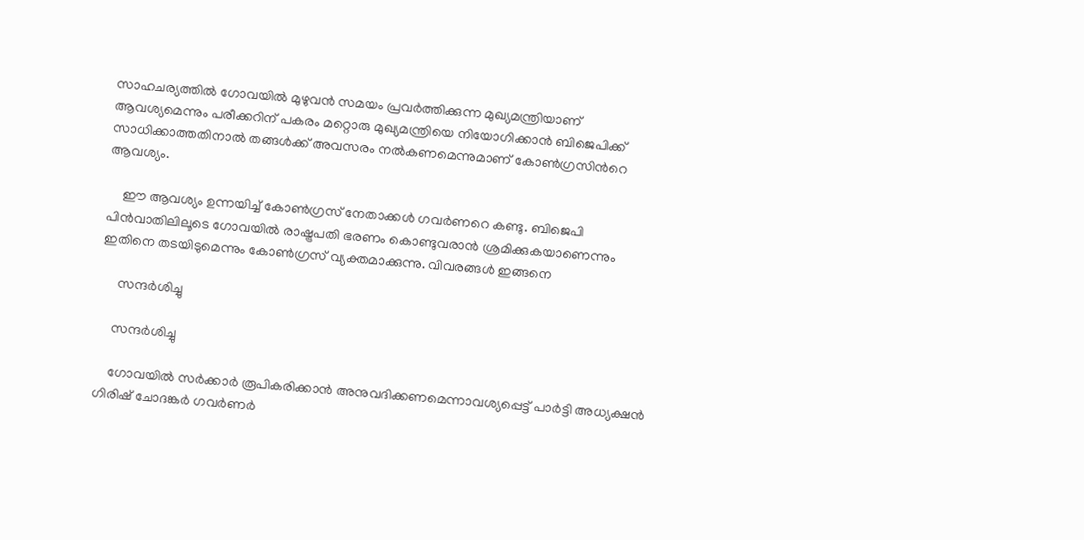സാഹചര്യത്തില്‍ ഗോവയില്‍ മുഴുവന്‍ സമയം പ്രവര്‍ത്തിക്കുന്ന മുഖ്യമന്ത്രിയാണ് ആവശ്യമെന്നും പരീക്കറിന് പകരം മറ്റൊരു മുഖ്യമന്ത്രിയെ നിയോഗിക്കാന്‍ ബിജെപിക്ക് സാധിക്കാത്തതിനാല്‍ തങ്ങള്‍ക്ക് അവസരം നല്‍കണമെന്നുമാണ് കോണ്‍ഗ്രസിന്‍റെ ആവശ്യം.

    ഈ ആവശ്യം ഉന്നയിച്ച് കോണ്‍ഗ്രസ് നേതാക്കള്‍ ഗവര്‍ണറെ കണ്ടു. ബിജെപി പിന്‍വാതിലിലൂടെ ഗോവയില്‍ രാഷ്ട്രപതി ഭരണം കൊണ്ടുവരാന്‍ ശ്രമിക്കുകയാണെന്നും ഇതിനെ തടയിടുമെന്നും കോണ്‍ഗ്രസ് വ്യക്തമാക്കുന്നു. വിവരങ്ങള്‍ ഇങ്ങനെ

     സന്ദര്‍ശിച്ചു

    സന്ദര്‍ശിച്ചു

    ഗോവയില്‍ സര്‍ക്കാര്‍ രൂപികരിക്കാന്‍ അനുവദിക്കണമെന്നാവശ്യപ്പെട്ട് പാര്‍ട്ടി അധ്യക്ഷന്‍ ഗിരിഷ് ചോദങ്കര്‍ ഗവര്‍ണര്‍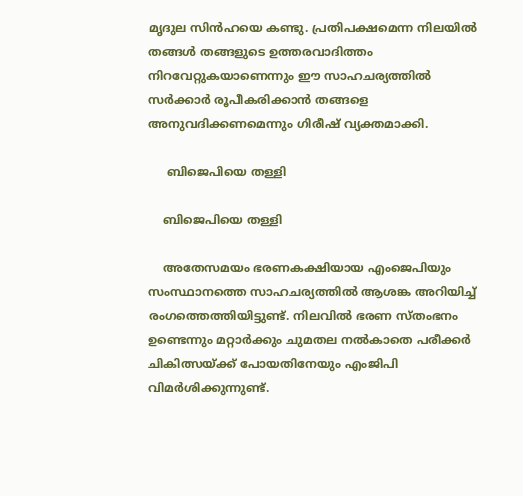മൃദുല സിന്‍ഹയെ കണ്ടു. പ്രതിപക്ഷമെന്ന നിലയില്‍ തങ്ങള്‍ തങ്ങളുടെ ഉത്തരവാദിത്തം നിറവേറ്റുകയാണെന്നും ഈ സാഹചര്യത്തില്‍ സര്‍ക്കാര്‍ രൂപീകരിക്കാന്‍ തങ്ങളെ അനുവദിക്കണമെന്നും ഗിരീഷ് വ്യക്തമാക്കി.

     ബിജെപിയെ തള്ളി

    ബിജെപിയെ തള്ളി

    അതേസമയം ഭരണകക്ഷിയായ എംജെപിയും സംസ്ഥാനത്തെ സാഹചര്യത്തില്‍ ആശങ്ക അറിയിച്ച് രംഗത്തെത്തിയിട്ടുണ്ട്. നിലവില്‍ ഭരണ സ്തംഭനം ഉണ്ടെന്നും മറ്റാര്‍ക്കും ചുമതല നല്‍കാതെ പരീക്കര്‍ ചികിത്സയ്ക്ക് പോയതിനേയും എംജിപി വിമര്‍ശിക്കുന്നുണ്ട്.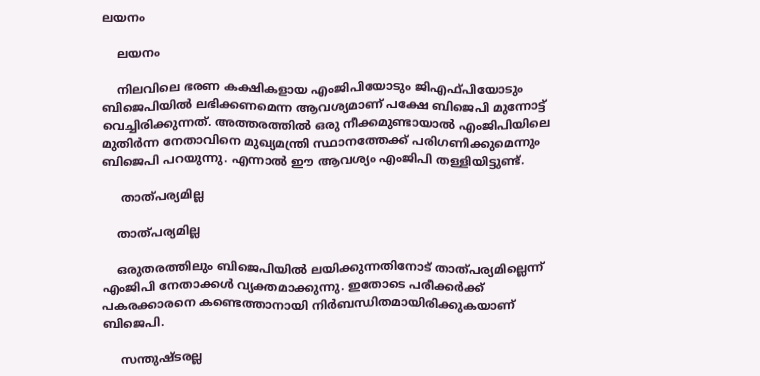ലയനം

    ലയനം

    നിലവിലെ ഭരണ കക്ഷികളായ എംജിപിയോടും ജിഎഫ്പിയോടും ബിജെപിയില്‍ ലഭിക്കണമെന്ന ആവശ്യമാണ് പക്ഷേ ബിജെപി മുന്നോട്ട് വെച്ചിരിക്കുന്നത്. അത്തരത്തില്‍ ഒരു നീക്കമുണ്ടായാല്‍ എംജിപിയിലെ മുതിര്‍ന്ന നേതാവിനെ മുഖ്യമന്ത്രി സ്ഥാനത്തേക്ക് പരിഗണിക്കുമെന്നും ബിജെപി പറയുന്നു. എന്നാല്‍ ഈ ആവശ്യം എംജിപി തള്ളിയിട്ടുണ്ട്.

     താത്പര്യമില്ല

    താത്പര്യമില്ല

    ഒരുതരത്തിലും ബിജെപിയില്‍ ലയിക്കുന്നതിനോട് താത്പര്യമില്ലെന്ന് എംജിപി നേതാക്കള്‍ വ്യക്തമാക്കുന്നു. ഇതോടെ പരീക്കര്‍ക്ക് പകരക്കാരനെ കണ്ടെത്താനായി നിര്‍ബന്ധിതമായിരിക്കുകയാണ് ബിജെപി.

     സന്തുഷ്ടരല്ല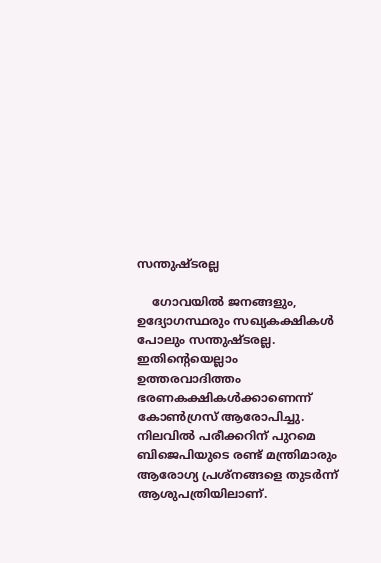സന്തുഷ്ടരല്ല

    ഗോവയില്‍ ജനങ്ങളും, ഉദ്യോഗസ്ഥരും സഖ്യകക്ഷികള്‍ പോലും സന്തുഷ്ടരല്ല. ഇതിന്‍റെയെല്ലാം ഉത്തരവാദിത്തം ഭരണകക്ഷികള്‍ക്കാണെന്ന് കോണ്‍ഗ്രസ് ആരോപിച്ചു. നിലവില്‍ പരീക്കറിന് പുറമെ ബിജെപിയുടെ രണ്ട് മന്ത്രിമാരും ആരോഗ്യ പ്രശ്നങ്ങളെ തുടര്‍ന്ന് ആശുപത്രിയിലാണ്.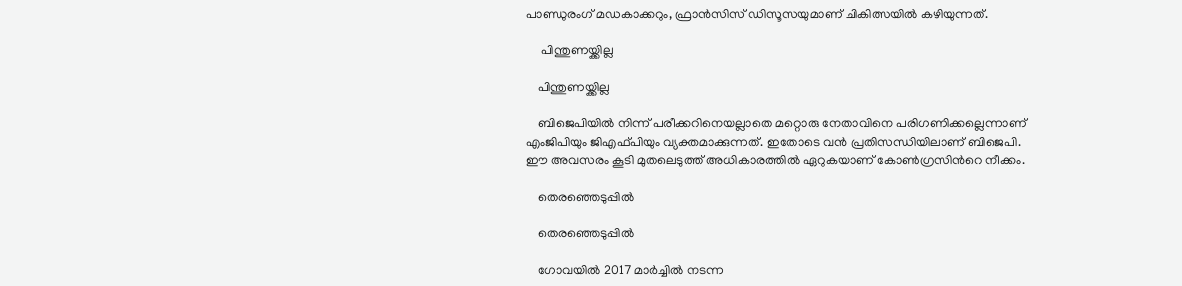പാണ്ഡുരംഗ് മഡകാക്കറും, ഫ്രാന്‍സിസ് ഡിസൂസയുമാണ് ചികിത്സയില്‍ കഴിയുന്നത്.

     പിന്തുണയ്ക്കില്ല

    പിന്തുണയ്ക്കില്ല

    ബിജെപിയില്‍ നിന്ന് പരീക്കറിനെയല്ലാതെ മറ്റൊരു നേതാവിനെ പരിഗണിക്കല്ലെന്നാണ് എംജിപിയും ജിഎഫ്പിയും വ്യക്തമാക്കുന്നത്. ഇതോടെ വന്‍ പ്രതിസന്ധിയിലാണ് ബിജെപി. ഈ അവസരം കൂടി മുതലെടുത്ത് അധികാരത്തില്‍ ഏറുകയാണ് കോണ്‍ഗ്രസിന്‍റെ നീക്കം.

    തെരഞ്ഞെടുപ്പില്‍

    തെരഞ്ഞെടുപ്പില്‍

    ഗോവയില്‍ 2017 മാര്‍ച്ചില്‍ നടന്ന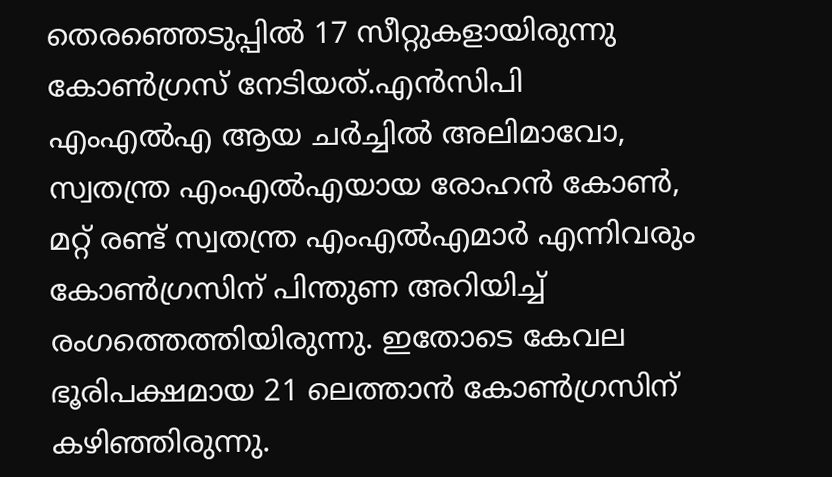തെരഞ്ഞെടുപ്പില്‍ 17 സീറ്റുകളായിരുന്നു കോണ്‍ഗ്രസ് നേടിയത്.എന്‍സിപി എംഎല്‍എ ആയ ചര്‍ച്ചില്‍ അലിമാവോ, സ്വതന്ത്ര എംഎല്‍എയായ രോഹന്‍ കോണ്‍, മറ്റ് രണ്ട് സ്വതന്ത്ര എംഎല്‍എമാര്‍ എന്നിവരും കോണ്‍ഗ്രസിന് പിന്തുണ അറിയിച്ച് രംഗത്തെത്തിയിരുന്നു. ഇതോടെ കേവല ഭൂരിപക്ഷമായ 21 ലെത്താന്‍ കോണ്‍ഗ്രസിന് കഴിഞ്ഞിരുന്നു.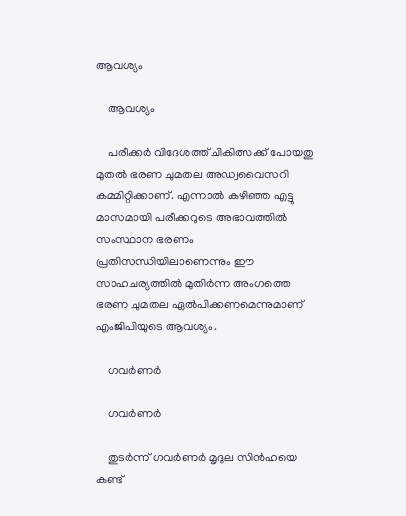ആവശ്യം

    ആവശ്യം

    പരീക്കര്‍ വിദേശത്ത് ചികിത്സക്ക് പോയതു മുതല്‍ ഭരണ ചുമതല അഡ്വവൈസറി കമ്മിറ്റിക്കാണ്. എന്നാല്‍ കഴിഞ്ഞ എട്ടു മാസമായി പരീക്കറുടെ അഭാവത്തില്‍ സംസ്ഥാന ഭരണം പ്രതിസന്ധിയിലാണെന്നും ഈ സാഹചര്യത്തില്‍ മുതിര്‍ന്ന അംഗത്തെ ഭരണ ചുമതല ഏല്‍പിക്കണമെന്നുമാണ് എംജിപിയുടെ ആവശ്യം.

    ഗവര്‍ണര്‍

    ഗവര്‍ണര്‍

    തുടര്‍ന്ന് ഗവര്‍ണര്‍ മൃദുല സിന്‍ഹയെ കണ്ട്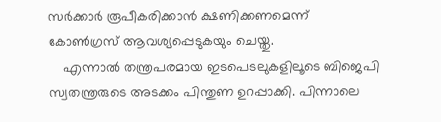സര്‍ക്കാര്‍ രൂപീകരിക്കാന്‍ ക്ഷണിക്കണമെന്ന് കോണ്‍ഗ്രസ് ആവശ്യപ്പെടുകയും ചെയ്തു.
    എന്നാല്‍ തന്ത്രപരമായ ഇടപെടലുകളിലൂടെ ബിജെപി സ്വതന്ത്രരുടെ അടക്കം പിന്തുണ ഉറപ്പാക്കി. പിന്നാലെ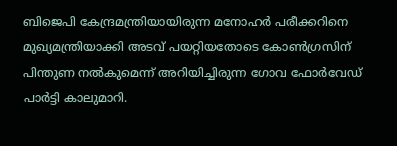ബിജെപി കേന്ദ്രമന്ത്രിയായിരുന്ന മനോഹര്‍ പരീക്കറിനെ മുഖ്യമന്ത്രിയാക്കി അടവ് പയറ്റിയതോടെ കോണ്‍ഗ്രസിന് പിന്തുണ നല്‍കുമെന്ന് അറിയിച്ചിരുന്ന ഗോവ ഫോര്‍വേഡ് പാര്‍ട്ടി കാലുമാറി.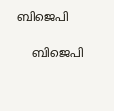ബിജെപി

    ബിജെപി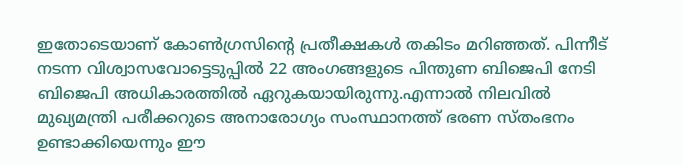ഇതോടെയാണ് കോണ്‍ഗ്രസിന്റെ പ്രതീക്ഷകള്‍ തകിടം മറിഞ്ഞത്. പിന്നീട് നടന്ന വിശ്വാസവോട്ടെടുപ്പില്‍ 22 അംഗങ്ങളുടെ പിന്തുണ ബിജെപി നേടി ബിജെപി അധികാരത്തില്‍ ഏറുകയായിരുന്നു.എന്നാല്‍ നിലവില്‍ മുഖ്യമന്ത്രി പരീക്കറുടെ അനാരോഗ്യം സംസ്ഥാനത്ത് ഭരണ സ്തംഭനം ഉണ്ടാക്കിയെന്നും ഈ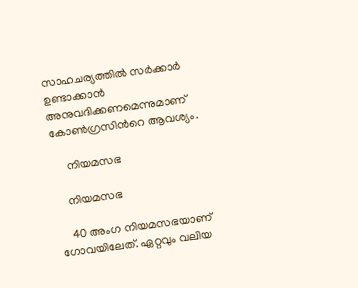സാഹചര്യത്തില്‍ സര്‍ക്കാര്‍ ഉണ്ടാക്കാന്‍ അനുവദിക്കണമെന്നുമാണ് കോണ്‍ഗ്രസിന്‍റെ ആവശ്യം.

     നിയമസഭ

    നിയമസഭ

    40 അംഗ നിയമസഭയാണ് ഗോവയിലേത്. ഏറ്റവും വലിയ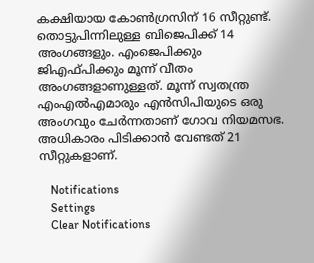കക്ഷിയായ കോണ്‍ഗ്രസിന് 16 സീറ്റുണ്ട്. തൊട്ടുപിന്നിലുള്ള ബിജെപിക്ക് 14 അംഗങ്ങളും. എംജെപിക്കും ജിഎഫ്പിക്കും മൂന്ന് വീതം അംഗങ്ങളാണുള്ളത്. മൂന്ന് സ്വതന്ത്ര എംഎല്‍എമാരും എന്‍സിപിയുടെ ഒരു അംഗവും ചേര്‍ന്നതാണ് ഗോവ നിയമസഭ. അധികാരം പിടിക്കാന്‍ വേണ്ടത് 21 സീറ്റുകളാണ്.

    Notifications
    Settings
    Clear Notifications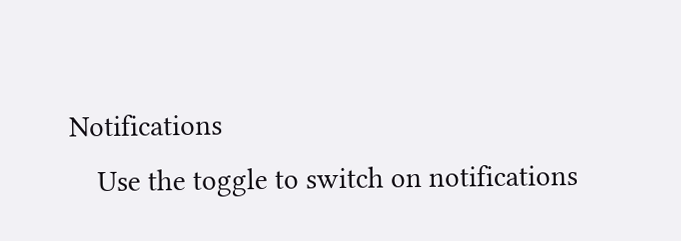Notifications
    Use the toggle to switch on notifications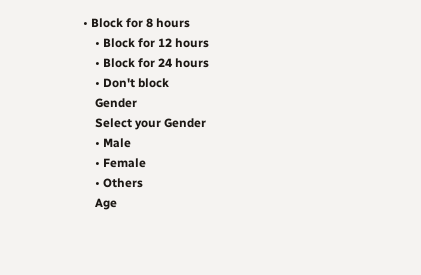• Block for 8 hours
    • Block for 12 hours
    • Block for 24 hours
    • Don't block
    Gender
    Select your Gender
    • Male
    • Female
    • Others
    Age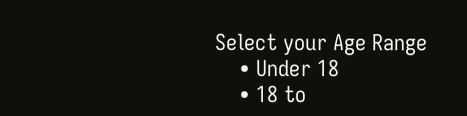Select your Age Range
    • Under 18
    • 18 to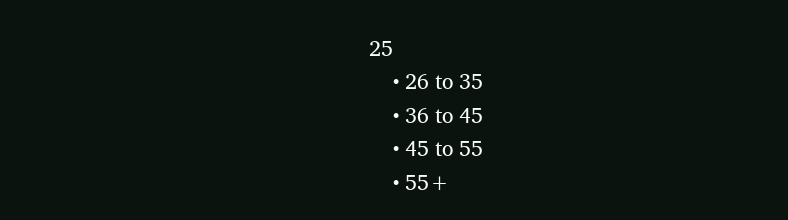25
    • 26 to 35
    • 36 to 45
    • 45 to 55
    • 55+